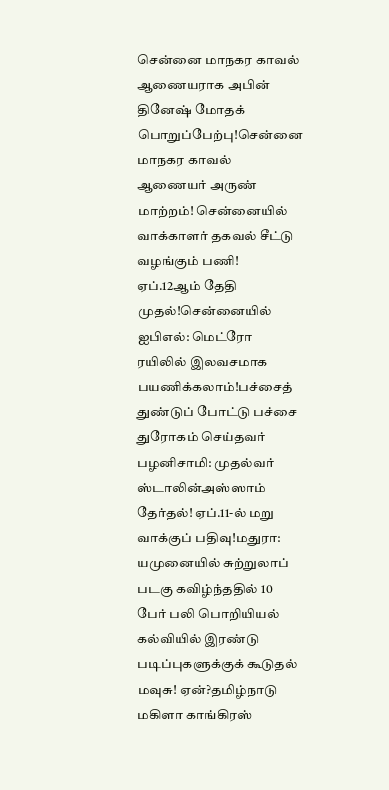சென்னை மாநகர காவல் ஆணையராக அபின் தினேஷ் மோதக் பொறுப்பேற்பு!சென்னை மாநகர காவல் ஆணையர் அருண் மாற்றம்! சென்னையில் வாக்காளர் தகவல் சீட்டு வழங்கும் பணி! ஏப்.12ஆம் தேதி முதல்!சென்னையில் ஐபிஎல்: மெட்ரோ ரயிலில் இலவசமாக பயணிக்கலாம்!பச்சைத் துண்டுப் போட்டு பச்சை துரோகம் செய்தவர் பழனிசாமி: முதல்வர் ஸ்டாலின்அஸ்ஸாம் தேர்தல்! ஏப்.11-ல் மறு வாக்குப் பதிவு!மதுரா: யமுனையில் சுற்றுலாப் படகு கவிழ்ந்ததில் 10 பேர் பலி பொறியியல் கல்வியில் இரண்டு படிப்புகளுக்குக் கூடுதல் மவுசு! ஏன்?தமிழ்நாடு மகிளா காங்கிரஸ்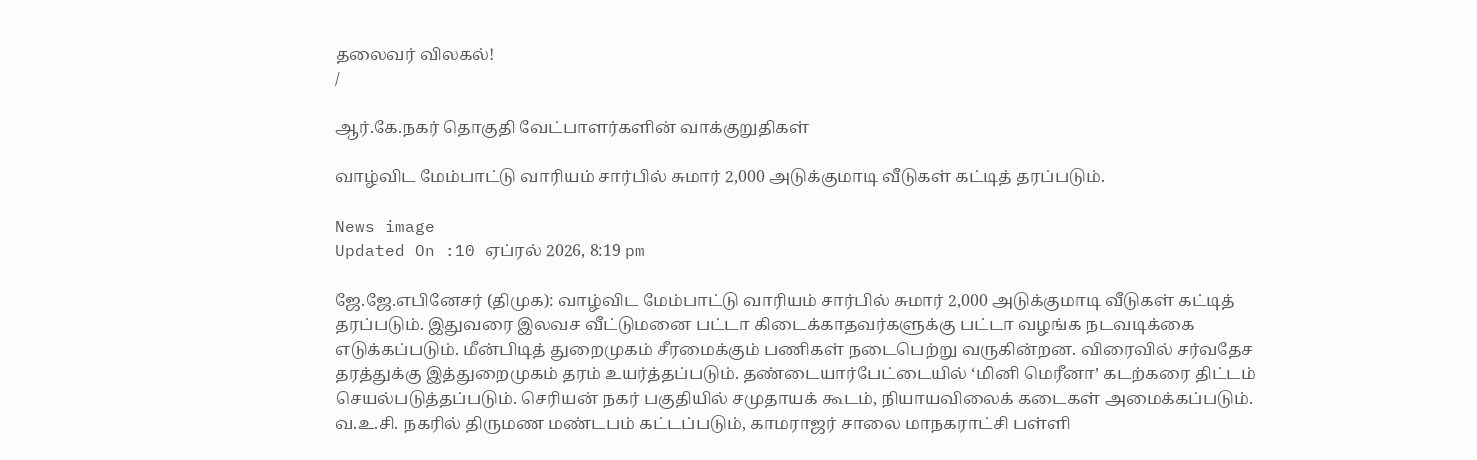தலைவர் விலகல்!
/

ஆர்.கே.நகர் தொகுதி வேட்பாளர்களின் வாக்குறுதிகள்

வாழ்விட மேம்பாட்டு வாரியம் சார்பில் சுமார் 2,000 அடுக்குமாடி வீடுகள் கட்டித் தரப்படும்.

News image
Updated On :10 ஏப்ரல் 2026, 8:19 pm

ஜே.ஜே.எபினேசர் (திமுக): வாழ்விட மேம்பாட்டு வாரியம் சார்பில் சுமார் 2,000 அடுக்குமாடி வீடுகள் கட்டித் தரப்படும். இதுவரை இலவச வீட்டுமனை பட்டா கிடைக்காதவர்களுக்கு பட்டா வழங்க நடவடிக்கை எடுக்கப்படும். மீன்பிடித் துறைமுகம் சீரமைக்கும் பணிகள் நடைபெற்று வருகின்றன. விரைவில் சர்வதேச தரத்துக்கு இத்துறைமுகம் தரம் உயர்த்தப்படும். தண்டையார்பேட்டையில் ‘மினி மெரீனா’ கடற்கரை திட்டம் செயல்படுத்தப்படும். செரியன் நகர் பகுதியில் சமுதாயக் கூடம், நியாயவிலைக் கடைகள் அமைக்கப்படும். வ.உ.சி. நகரில் திருமண மண்டபம் கட்டப்படும், காமராஜர் சாலை மாநகராட்சி பள்ளி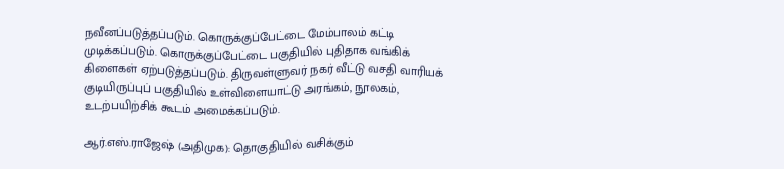நவீனப்படுத்தப்படும். கொருக்குப்பேட்டை மேம்பாலம் கட்டி முடிக்கப்படும். கொருக்குப்பேட்டை பகுதியில் புதிதாக வங்கிக் கிளைகள் ஏற்படுத்தப்படும். திருவள்ளுவர் நகர் வீட்டு வசதி வாரியக் குடியிருப்புப் பகுதியில் உள்விளையாட்டு அரங்கம், நூலகம், உடற்பயிற்சிக் கூடம் அமைக்கப்படும்.

ஆர்.எஸ்.ராஜேஷ் (அதிமுக): தொகுதியில் வசிக்கும்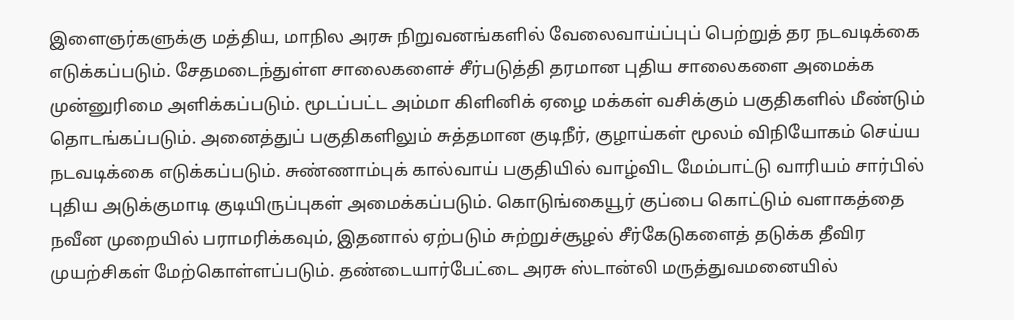இளைஞர்களுக்கு மத்திய, மாநில அரசு நிறுவனங்களில் வேலைவாய்ப்புப் பெற்றுத் தர நடவடிக்கை எடுக்கப்படும். சேதமடைந்துள்ள சாலைகளைச் சீர்படுத்தி தரமான புதிய சாலைகளை அமைக்க முன்னுரிமை அளிக்கப்படும். மூடப்பட்ட அம்மா கிளினிக் ஏழை மக்கள் வசிக்கும் பகுதிகளில் மீண்டும் தொடங்கப்படும். அனைத்துப் பகுதிகளிலும் சுத்தமான குடிநீர், குழாய்கள் மூலம் விநியோகம் செய்ய நடவடிக்கை எடுக்கப்படும். சுண்ணாம்புக் கால்வாய் பகுதியில் வாழ்விட மேம்பாட்டு வாரியம் சார்பில் புதிய அடுக்குமாடி குடியிருப்புகள் அமைக்கப்படும். கொடுங்கையூர் குப்பை கொட்டும் வளாகத்தை நவீன முறையில் பராமரிக்கவும், இதனால் ஏற்படும் சுற்றுச்சூழல் சீர்கேடுகளைத் தடுக்க தீவிர முயற்சிகள் மேற்கொள்ளப்படும். தண்டையார்பேட்டை அரசு ஸ்டான்லி மருத்துவமனையில்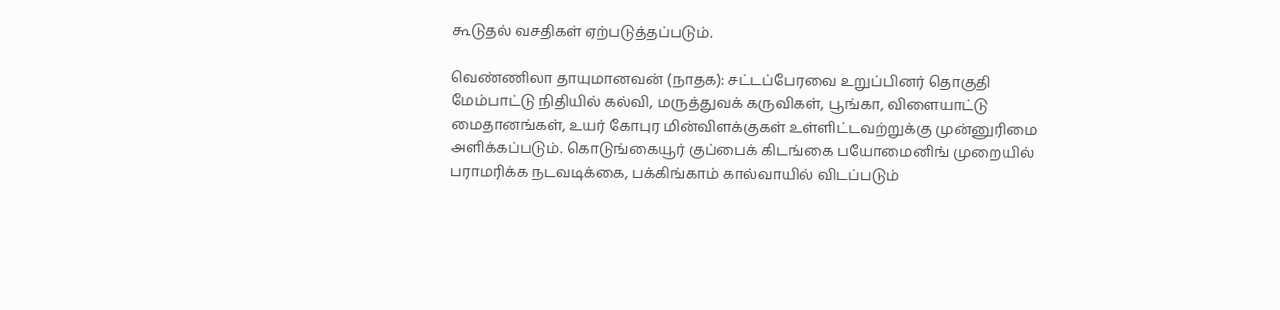கூடுதல் வசதிகள் ஏற்படுத்தப்படும்.

வெண்ணிலா தாயுமானவன் (நாதக): சட்டப்பேரவை உறுப்பினர் தொகுதி மேம்பாட்டு நிதியில் கல்வி, மருத்துவக் கருவிகள், பூங்கா, விளையாட்டு மைதானங்கள், உயர் கோபுர மின்விளக்குகள் உள்ளிட்டவற்றுக்கு முன்னுரிமை அளிக்கப்படும். கொடுங்கையூர் குப்பைக் கிடங்கை பயோமைனிங் முறையில் பராமரிக்க நடவடிக்கை, பக்கிங்காம் கால்வாயில் விடப்படும்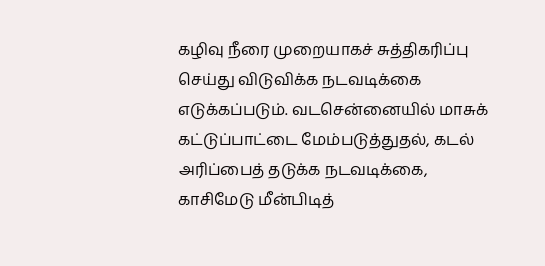கழிவு நீரை முறையாகச் சுத்திகரிப்பு செய்து விடுவிக்க நடவடிக்கை எடுக்கப்படும். வடசென்னையில் மாசுக் கட்டுப்பாட்டை மேம்படுத்துதல், கடல் அரிப்பைத் தடுக்க நடவடிக்கை, காசிமேடு மீன்பிடித்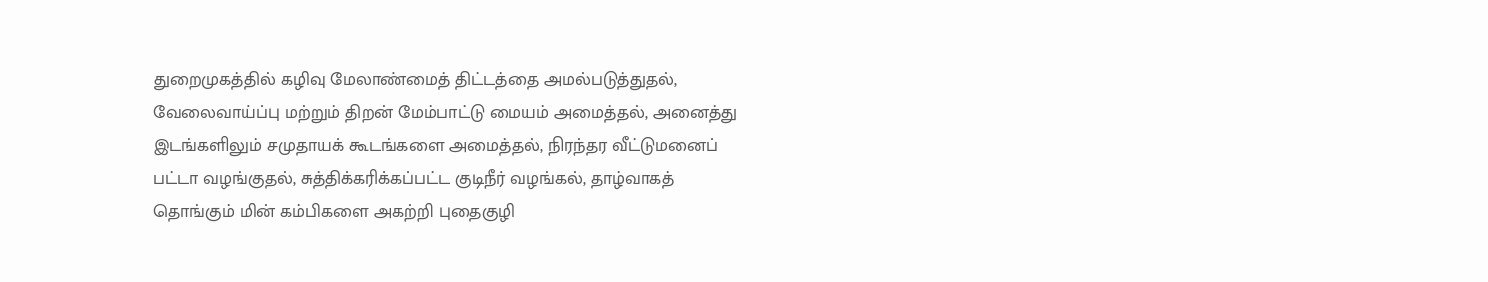துறைமுகத்தில் கழிவு மேலாண்மைத் திட்டத்தை அமல்படுத்துதல், வேலைவாய்ப்பு மற்றும் திறன் மேம்பாட்டு மையம் அமைத்தல், அனைத்து இடங்களிலும் சமுதாயக் கூடங்களை அமைத்தல், நிரந்தர வீட்டுமனைப் பட்டா வழங்குதல், சுத்திக்கரிக்கப்பட்ட குடிநீர் வழங்கல், தாழ்வாகத் தொங்கும் மின் கம்பிகளை அகற்றி புதைகுழி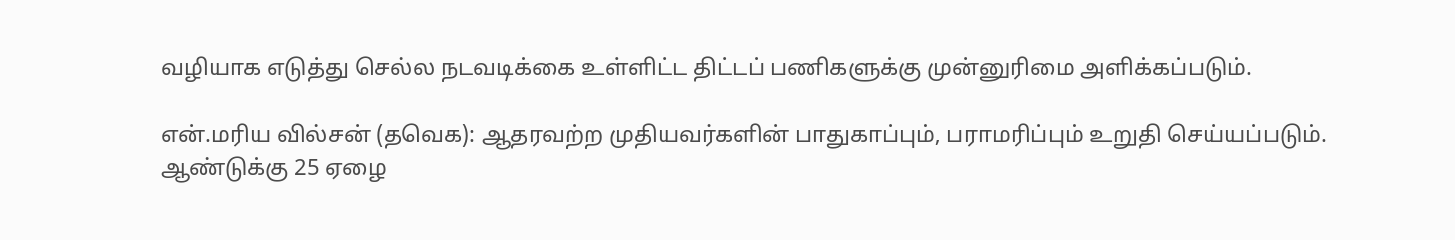வழியாக எடுத்து செல்ல நடவடிக்கை உள்ளிட்ட திட்டப் பணிகளுக்கு முன்னுரிமை அளிக்கப்படும்.

என்.மரிய வில்சன் (தவெக): ஆதரவற்ற முதியவர்களின் பாதுகாப்பும், பராமரிப்பும் உறுதி செய்யப்படும். ஆண்டுக்கு 25 ஏழை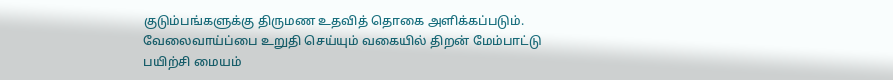குடும்பங்களுக்கு திருமண உதவித் தொகை அளிக்கப்படும். வேலைவாய்ப்பை உறுதி செய்யும் வகையில் திறன் மேம்பாட்டு பயிற்சி மையம்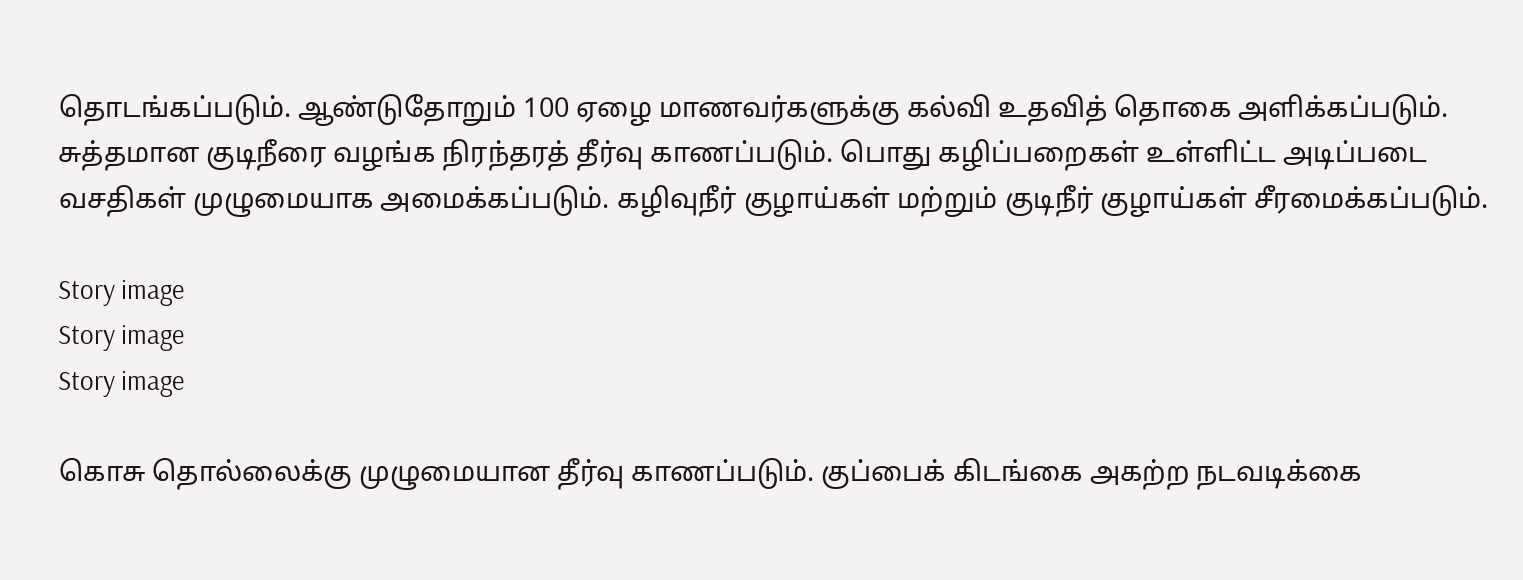தொடங்கப்படும். ஆண்டுதோறும் 100 ஏழை மாணவர்களுக்கு கல்வி உதவித் தொகை அளிக்கப்படும். சுத்தமான குடிநீரை வழங்க நிரந்தரத் தீர்வு காணப்படும். பொது கழிப்பறைகள் உள்ளிட்ட அடிப்படை வசதிகள் முழுமையாக அமைக்கப்படும். கழிவுநீர் குழாய்கள் மற்றும் குடிநீர் குழாய்கள் சீரமைக்கப்படும்.

Story image
Story image
Story image

கொசு தொல்லைக்கு முழுமையான தீர்வு காணப்படும். குப்பைக் கிடங்கை அகற்ற நடவடிக்கை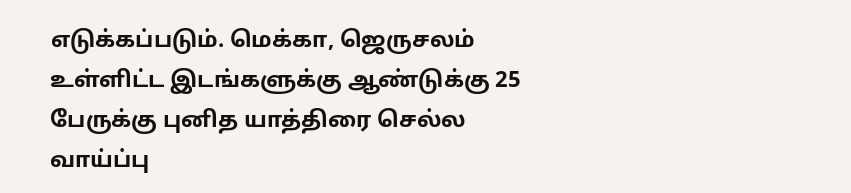எடுக்கப்படும். மெக்கா, ஜெருசலம் உள்ளிட்ட இடங்களுக்கு ஆண்டுக்கு 25 பேருக்கு புனித யாத்திரை செல்ல வாய்ப்பு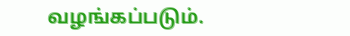வழங்கப்படும்.